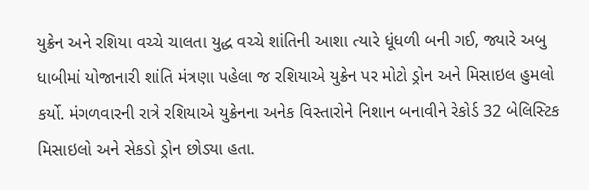યુક્રેન અને રશિયા વચ્ચે ચાલતા યુદ્ધ વચ્ચે શાંતિની આશા ત્યારે ધૂંધળી બની ગઈ, જ્યારે અબુ ધાબીમાં યોજાનારી શાંતિ મંત્રણા પહેલા જ રશિયાએ યુક્રેન પર મોટો ડ્રોન અને મિસાઇલ હુમલો કર્યો. મંગળવારની રાત્રે રશિયાએ યુક્રેનના અનેક વિસ્તારોને નિશાન બનાવીને રેકોર્ડ 32 બેલિસ્ટિક મિસાઇલો અને સેકડો ડ્રોન છોડ્યા હતા.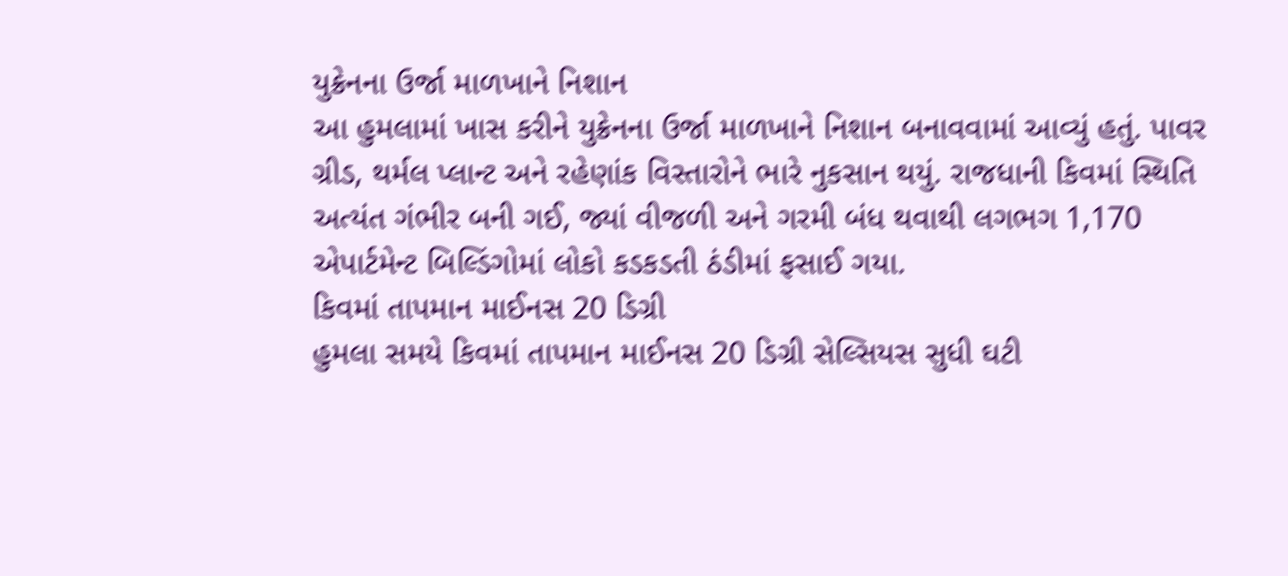યુક્રેનના ઉર્જા માળખાને નિશાન
આ હુમલામાં ખાસ કરીને યુક્રેનના ઉર્જા માળખાને નિશાન બનાવવામાં આવ્યું હતું. પાવર ગ્રીડ, થર્મલ પ્લાન્ટ અને રહેણાંક વિસ્તારોને ભારે નુકસાન થયું. રાજધાની કિવમાં સ્થિતિ અત્યંત ગંભીર બની ગઈ, જ્યાં વીજળી અને ગરમી બંધ થવાથી લગભગ 1,170 એપાર્ટમેન્ટ બિલ્ડિંગોમાં લોકો કડકડતી ઠંડીમાં ફસાઈ ગયા.
કિવમાં તાપમાન માઈનસ 20 ડિગ્રી
હુમલા સમયે કિવમાં તાપમાન માઈનસ 20 ડિગ્રી સેલ્સિયસ સુધી ઘટી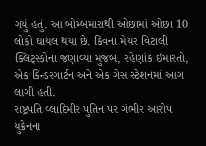ગયું હતું. આ બોમ્બમારાથી ઓછામાં ઓછા 10 લોકો ઘાયલ થયા છે. કિવના મેયર વિટાલી ક્લિટ્સ્કોના જણાવ્યા મુજબ, રહેણાંક ઇમારતો, એક કિન્ડરગાર્ટન અને એક ગેસ સ્ટેશનમાં આગ લાગી હતી.
રાષ્ટ્રપતિ વ્લાદિમીર પુતિન પર ગંભીર આરોપ
યુક્રેનના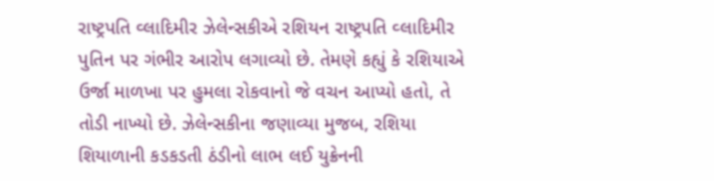રાષ્ટ્રપતિ વ્લાદિમીર ઝેલેન્સકીએ રશિયન રાષ્ટ્રપતિ વ્લાદિમીર પુતિન પર ગંભીર આરોપ લગાવ્યો છે. તેમણે કહ્યું કે રશિયાએ ઉર્જા માળખા પર હુમલા રોકવાનો જે વચન આપ્યો હતો, તે તોડી નાખ્યો છે. ઝેલેન્સકીના જણાવ્યા મુજબ, રશિયા શિયાળાની કડકડતી ઠંડીનો લાભ લઈ યુક્રેનની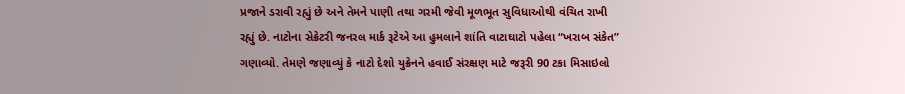પ્રજાને ડરાવી રહ્યું છે અને તેમને પાણી તથા ગરમી જેવી મૂળભૂત સુવિધાઓથી વંચિત રાખી રહ્યું છે. નાટોના સેક્રેટરી જનરલ માર્ક રૂટેએ આ હુમલાને શાંતિ વાટાઘાટો પહેલા “ખરાબ સંકેત” ગણાવ્યો. તેમણે જણાવ્યું કે નાટો દેશો યુક્રેનને હવાઈ સંરક્ષણ માટે જરૂરી 90 ટકા મિસાઇલો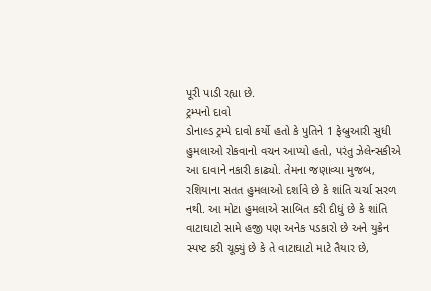પૂરી પાડી રહ્યા છે.
ટ્રમ્પનો દાવો
ડોનાલ્ડ ટ્રમ્પે દાવો કર્યો હતો કે પુતિને 1 ફેબ્રુઆરી સુધી હુમલાઓ રોકવાનો વચન આપ્યો હતો, પરંતુ ઝેલેન્સકીએ આ દાવાને નકારી કાઢ્યો. તેમના જણાવ્યા મુજબ, રશિયાના સતત હુમલાઓ દર્શાવે છે કે શાંતિ ચર્ચા સરળ નથી. આ મોટા હુમલાએ સાબિત કરી દીધું છે કે શાંતિ વાટાઘાટો સામે હજી પણ અનેક પડકારો છે અને યુક્રેન સ્પષ્ટ કરી ચૂક્યું છે કે તે વાટાઘાટો માટે તૈયાર છે,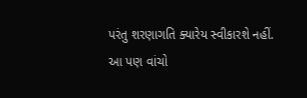પરંતુ શરણાગતિ ક્યારેય સ્વીકારશે નહીં.
આ પણ વાંચો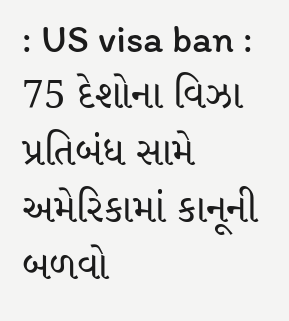: US visa ban : 75 દેશોના વિઝા પ્રતિબંધ સામે અમેરિકામાં કાનૂની બળવો